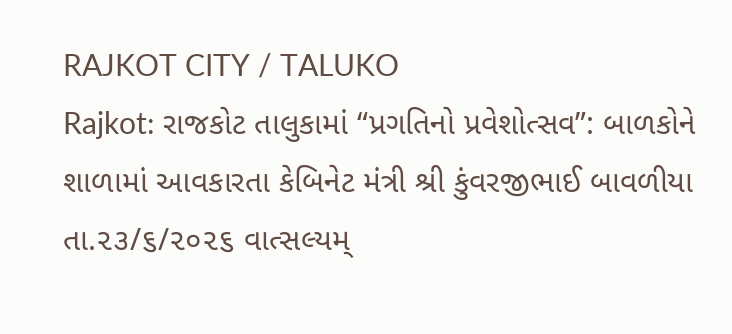RAJKOT CITY / TALUKO
Rajkot: રાજકોટ તાલુકામાં “પ્રગતિનો પ્રવેશોત્સવ”: બાળકોને શાળામાં આવકારતા કેબિનેટ મંત્રી શ્રી કુંવરજીભાઈ બાવળીયા
તા.૨૩/૬/૨૦૨૬ વાત્સલ્યમ્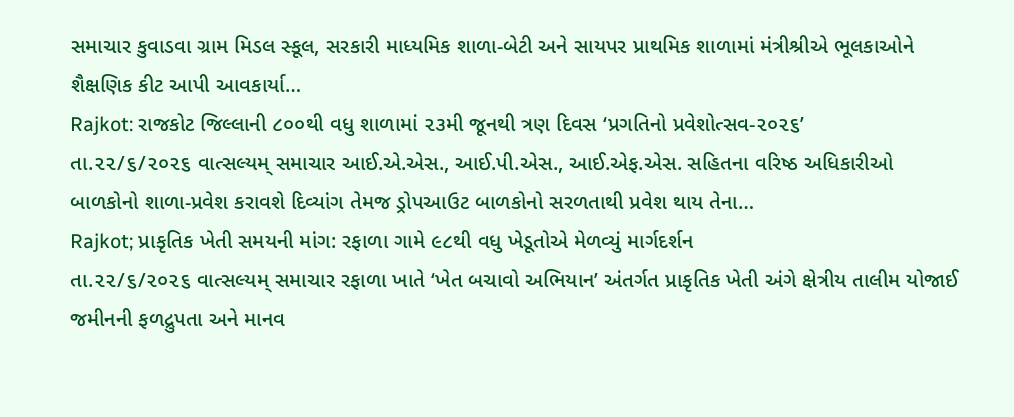સમાચાર કુવાડવા ગ્રામ મિડલ સ્કૂલ, સરકારી માધ્યમિક શાળા-બેટી અને સાયપર પ્રાથમિક શાળામાં મંત્રીશ્રીએ ભૂલકાઓને શૈક્ષણિક કીટ આપી આવકાર્યા…
Rajkot: રાજકોટ જિલ્લાની ૮૦૦થી વધુ શાળામાં ૨૩મી જૂનથી ત્રણ દિવસ ‘પ્રગતિનો પ્રવેશોત્સવ-૨૦૨૬’
તા.૨૨/૬/૨૦૨૬ વાત્સલ્યમ્ સમાચાર આઈ.એ.એસ., આઈ.પી.એસ., આઈ.એફ.એસ. સહિતના વરિષ્ઠ અધિકારીઓ બાળકોનો શાળા-પ્રવેશ કરાવશે દિવ્યાંગ તેમજ ડ્રોપઆઉટ બાળકોનો સરળતાથી પ્રવેશ થાય તેના…
Rajkot; પ્રાકૃતિક ખેતી સમયની માંગ: રફાળા ગામે ૯૮થી વધુ ખેડૂતોએ મેળવ્યું માર્ગદર્શન
તા.૨૨/૬/૨૦૨૬ વાત્સલ્યમ્ સમાચાર રફાળા ખાતે ‘ખેત બચાવો અભિયાન’ અંતર્ગત પ્રાકૃતિક ખેતી અંગે ક્ષેત્રીય તાલીમ યોજાઈ જમીનની ફળદ્રુપતા અને માનવ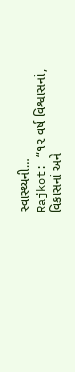સ્વાસ્થ્યની…
Rajkot: “૧૨ વર્ષ વિશ્વાસનાં, વિકાસનાં અને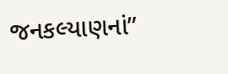જનકલ્યાણનાં”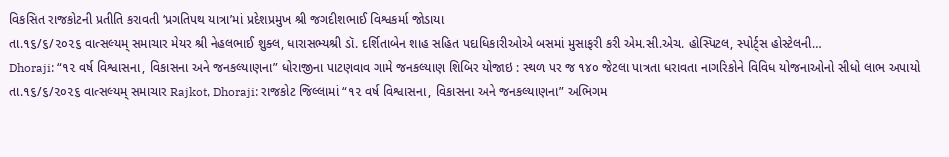વિકસિત રાજકોટની પ્રતીતિ કરાવતી ‘પ્રગતિપથ યાત્રા’માં પ્રદેશપ્રમુખ શ્રી જગદીશભાઈ વિશ્વકર્મા જોડાયા
તા.૧૬/૬/૨૦૨૬ વાત્સલ્યમ્ સમાચાર મેયર શ્રી નેહલભાઈ શુક્લ, ધારાસભ્યશ્રી ડૉ. દર્શિતાબેન શાહ સહિત પદાધિકારીઓએ બસમાં મુસાફરી કરી એમ.સી.એચ. હોસ્પિટલ, સ્પોર્ટ્સ હોસ્ટેલની…
Dhoraji: “૧૨ વર્ષ વિશ્વાસના, વિકાસના અને જનકલ્યાણના” ધોરાજીના પાટણવાવ ગામે જનકલ્યાણ શિબિર યોજાઇ : સ્થળ પર જ ૧૪૦ જેટલા પાત્રતા ધરાવતા નાગરિકોને વિવિધ યોજનાઓનો સીધો લાભ અપાયો
તા.૧૬/૬/૨૦૨૬ વાત્સલ્યમ્ સમાચાર Rajkot, Dhoraji: રાજકોટ જિલ્લામાં “૧૨ વર્ષ વિશ્વાસના, વિકાસના અને જનકલ્યાણના” અભિગમ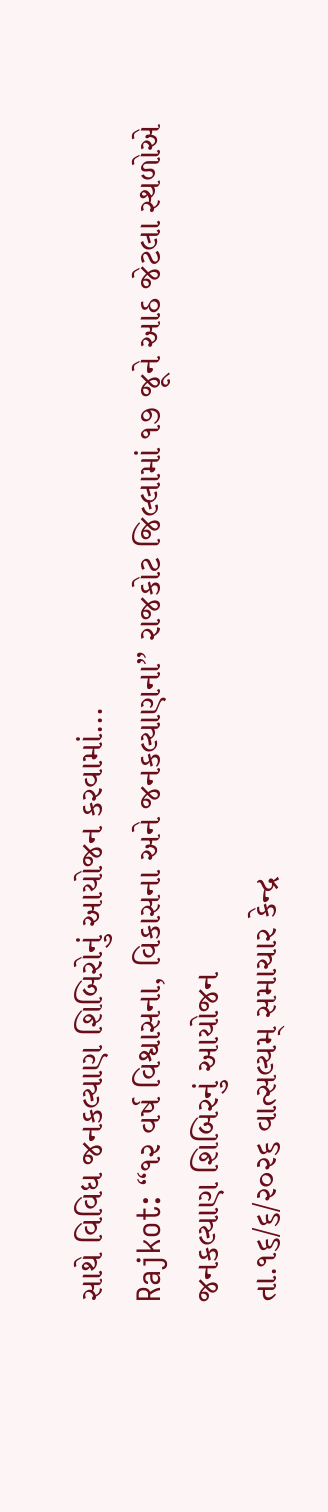સાથે વિવિધ જનકલ્યાણ શિબિરોનું આયોજન કરવામાં…
Rajkot: “૧૨ વર્ષ વિશ્વાસના, વિકાસના અને જનકલ્યાણના” રાજકોટ જિલ્લામાં ૧૭ જૂને આઠ જેટલા સ્થળોએ જનકલ્યાણ શિબિરનું આયોજન
તા.૧૬/૬/૨૦૨૬ વાત્સલ્યમ્ સમાચાર કેન્દ્ર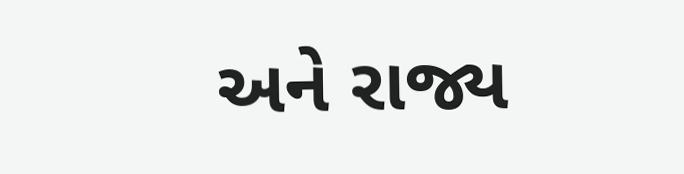અને રાજ્ય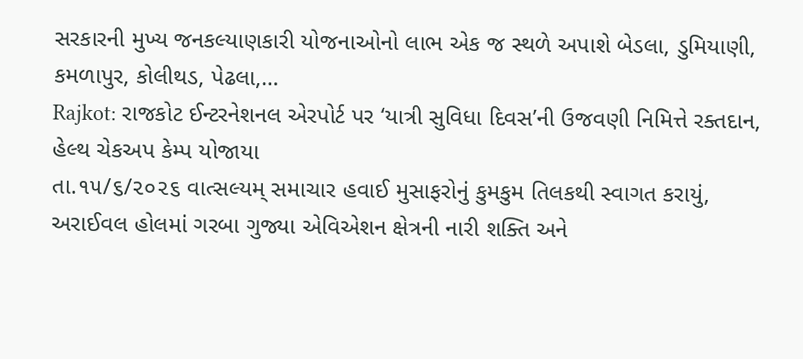સરકારની મુખ્ય જનકલ્યાણકારી યોજનાઓનો લાભ એક જ સ્થળે અપાશે બેડલા, ડુમિયાણી, કમળાપુર, કોલીથડ, પેઢલા,…
Rajkot: રાજકોટ ઈન્ટરનેશનલ એરપોર્ટ પર ‘યાત્રી સુવિધા દિવસ’ની ઉજવણી નિમિત્તે રક્તદાન, હેલ્થ ચેકઅપ કેમ્પ યોજાયા
તા.૧૫/૬/૨૦૨૬ વાત્સલ્યમ્ સમાચાર હવાઈ મુસાફરોનું કુમકુમ તિલકથી સ્વાગત કરાયું, અરાઈવલ હોલમાં ગરબા ગુજ્યા એવિએશન ક્ષેત્રની નારી શક્તિ અને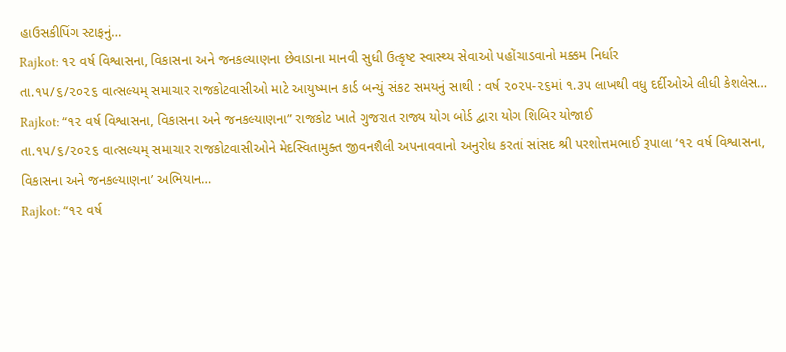હાઉસકીપિંગ સ્ટાફનું…
Rajkot: ૧૨ વર્ષ વિશ્વાસના, વિકાસના અને જનકલ્યાણના છેવાડાના માનવી સુધી ઉત્કૃષ્ટ સ્વાસ્થ્ય સેવાઓ પહોંચાડવાનો મક્કમ નિર્ધાર
તા.૧૫/૬/૨૦૨૬ વાત્સલ્યમ્ સમાચાર રાજકોટવાસીઓ માટે આયુષ્માન કાર્ડ બન્યું સંકટ સમયનું સાથી : વર્ષ ૨૦૨૫-૨૬માં ૧.૩૫ લાખથી વધુ દર્દીઓએ લીધી કેશલેસ…
Rajkot: “૧૨ વર્ષ વિશ્વાસના, વિકાસના અને જનકલ્યાણના” રાજકોટ ખાતે ગુજરાત રાજ્ય યોગ બોર્ડ દ્વારા યોગ શિબિર યોજાઈ
તા.૧૫/૬/૨૦૨૬ વાત્સલ્યમ્ સમાચાર રાજકોટવાસીઓને મેદસ્વિતામુક્ત જીવનશૈલી અપનાવવાનો અનુરોધ કરતાં સાંસદ શ્રી પરશોત્તમભાઈ રૂપાલા ‘૧૨ વર્ષ વિશ્વાસના, વિકાસના અને જનકલ્યાણના’ અભિયાન…
Rajkot: “૧૨ વર્ષ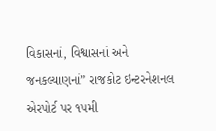વિકાસનાં, વિશ્વાસનાં અને જનકલ્યાણનાં” રાજકોટ ઇન્ટરનેશનલ એરપોર્ટ પર ૧૫મી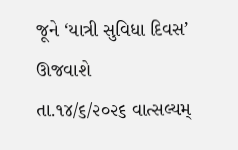જૂને ‘યાત્રી સુવિધા દિવસ’ ઊજવાશે
તા.૧૪/૬/૨૦૨૬ વાત્સલ્યમ્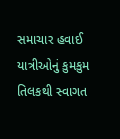સમાચાર હવાઈ યાત્રીઓનું કુમકુમ તિલકથી સ્વાગત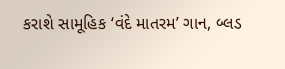કરાશે સામૂહિક ‘વંદે માતરમ’ ગાન, બ્લડ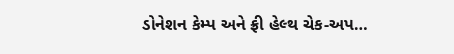ડોનેશન કેમ્પ અને ફ્રી હેલ્થ ચેક-અપ…